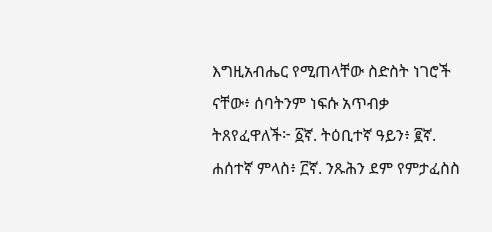እግዚአብሔር የሚጠላቸው ስድስት ነገሮች ናቸው፥ ሰባትንም ነፍሱ አጥብቃ ትጸየፈዋለች፦ ፩ኛ. ትዕቢተኛ ዓይን፥ ፪ኛ. ሐሰተኛ ምላስ፥ ፫ኛ. ንጹሕን ደም የምታፈስስ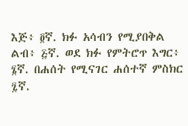እጅ፥ ፬ኛ. ክፉ አሳብን የሚያበቅል ልብ፥ ፭ኛ. ወደ ክፉ የምትሮጥ እግር፥ ፮ኛ. በሐሰት የሚናገር ሐሰተኛ ምስክር ፯ኛ.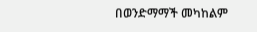በወንድማማች መካከልም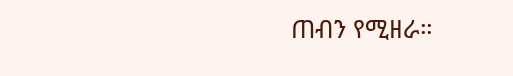ጠብን የሚዘራ።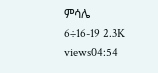ምሳሌ 6÷16-19 2.3K views04:54